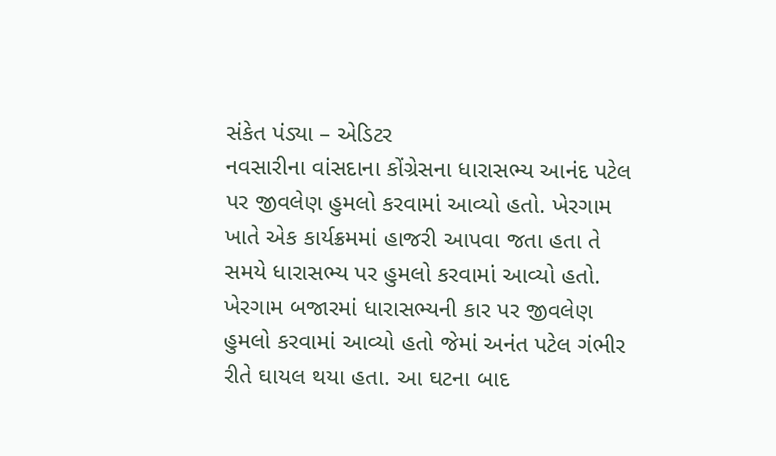સંકેત પંડ્યા – એડિટર
નવસારીના વાંસદાના કોંગ્રેસના ધારાસભ્ય આનંદ પટેલ પર જીવલેણ હુમલો કરવામાં આવ્યો હતો. ખેરગામ ખાતે એક કાર્યક્રમમાં હાજરી આપવા જતા હતા તે સમયે ધારાસભ્ય પર હુમલો કરવામાં આવ્યો હતો. ખેરગામ બજારમાં ધારાસભ્યની કાર પર જીવલેણ હુમલો કરવામાં આવ્યો હતો જેમાં અનંત પટેલ ગંભીર રીતે ઘાયલ થયા હતા. આ ઘટના બાદ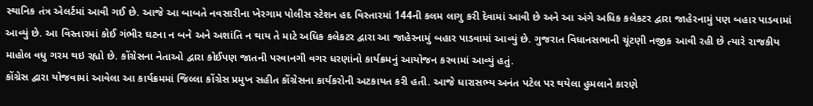સ્થાનિક તંત્ર એલર્ટમાં આવી ગઈ છે. આજે આ બાબતે નવસારીના ખેરગામ પોલીસ સ્ટેશન હદ વિસ્તારમાં 144ની કલમ લાગુ કરી દેવામાં આવી છે અને આ અંગે અધિક કલેકટર દ્વારા જાહેરનામું પણ બહાર પાડવામાં આવ્યું છે. આ વિસ્તારમાં કોઈ ગંભીર ઘટના ન બને અને અશાંતિ ન થાય તે માટે અધિક કલેકટર દ્વારા આ જાહેરનામું બહાર પાડવામાં આવ્યું છે. ગુજરાત વિધાનસભાની ચૂંટણી નજીક આવી રહી છે ત્યારે રાજકીય માહોલ વધુ ગરમ થઇ રહ્યો છે. કોંગ્રેસના નેતાઓ દ્વારા કોઈપણ જાતની પરવાનગી વગર ધરણાંનો કાર્યક્રમનું આયોજન કરવામાં આવ્યું હતું.
કોંગ્રેસ દ્વારા યોજવામાં આવેલા આ કાર્યક્રમમાં જિલ્લા કોંગ્રેસ પ્રમુખ સહીત કોંગ્રેસના કાર્યકરોની અટકાયત કરી હતી. આજે ધારાસભ્ય અનંત પટેલ પર થયેલા હુમલાને કારણે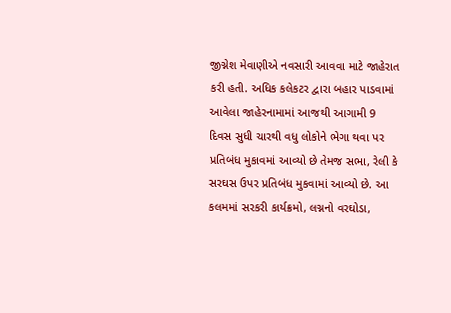જીગ્નેશ મેવાણીએ નવસારી આવવા માટે જાહેરાત કરી હતી. અધિક કલેકટર દ્વારા બહાર પાડવામાં આવેલા જાહેરનામામાં આજથી આગામી 9 દિવસ સુધી ચારથી વધુ લોકોને ભેગા થવા પર પ્રતિબંધ મુકાવમાં આવ્યો છે તેમજ સભા, રેલી કે સરઘસ ઉપર પ્રતિબંધ મુકવામાં આવ્યો છે. આ કલમમાં સરકરી કાર્યક્રમો, લગ્નનો વરઘોડા,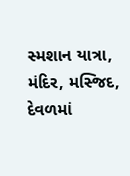સ્મશાન યાત્રા, મંદિર, મસ્જિદ, દેવળમાં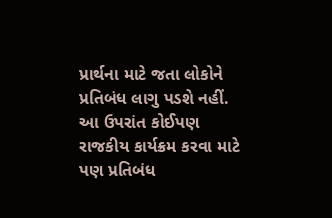પ્રાર્થના માટે જતા લોકોને પ્રતિબંધ લાગુ પડશે નહીં. આ ઉપરાંત કોઈપણ રાજકીય કાર્યક્રમ કરવા માટે પણ પ્રતિબંધ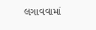લગાવવામાં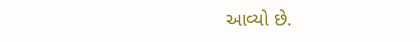આવ્યો છે.